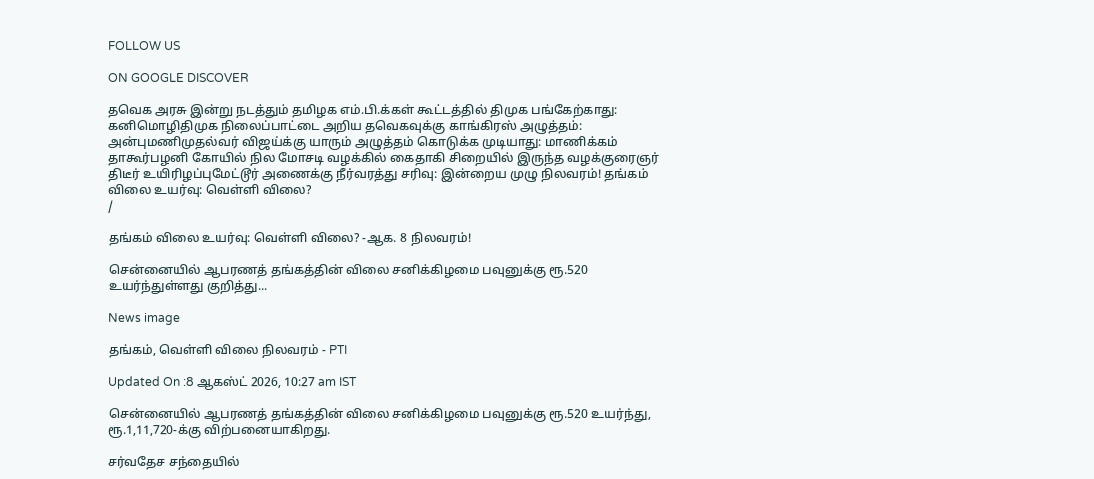FOLLOW US

ON GOOGLE DISCOVER

தவெக அரசு இன்று நடத்தும் தமிழக எம்.பி.க்கள் கூட்டத்தில் திமுக பங்கேற்காது: கனிமொழிதிமுக நிலைப்பாட்டை அறிய தவெகவுக்கு காங்கிரஸ் அழுத்தம்: அன்புமணிமுதல்வர் விஜய்க்கு யாரும் அழுத்தம் கொடுக்க முடியாது: மாணிக்கம் தாகூர்பழனி கோயில் நில மோசடி வழக்கில் கைதாகி சிறையில் இருந்த வழக்குரைஞர் திடீர் உயிரிழப்புமேட்டூர் அணைக்கு நீர்வரத்து சரிவு: இன்றைய முழு நிலவரம்! தங்கம் விலை உயர்வு: வெள்ளி விலை?
/

தங்கம் விலை உயர்வு: வெள்ளி விலை? -ஆக. 8 நிலவரம்!

சென்னையில் ஆபரணத் தங்கத்தின் விலை சனிக்கிழமை பவுனுக்கு ரூ.520 உயர்ந்துள்ளது குறித்து...

News image

தங்கம், வெள்ளி விலை நிலவரம் - PTI

Updated On :8 ஆகஸ்ட் 2026, 10:27 am IST

சென்னையில் ஆபரணத் தங்கத்தின் விலை சனிக்கிழமை பவுனுக்கு ரூ.520 உயர்ந்து, ரூ.1,11,720-க்கு விற்பனையாகிறது.

சர்வதேச சந்தையில்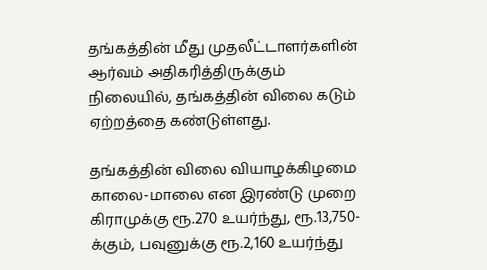தங்கத்தின் மீது முதலீட்டாளர்களின் ஆர்வம் அதிகரித்திருக்கும் நிலையில், தங்கத்தின் விலை கடும் ஏற்றத்தை கண்டுள்ளது.

தங்கத்தின் விலை வியாழக்கிழமை காலை-மாலை என இரண்டு முறை கிராமுக்கு ரூ.270 உயர்ந்து, ரூ.13,750-க்கும், பவுனுக்கு ரூ.2,160 உயர்ந்து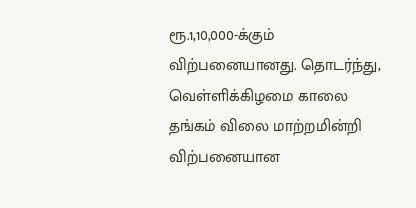ரூ.1,10,000-க்கும் விற்பனையானது. தொடர்ந்து, வெள்ளிக்கிழமை காலை தங்கம் விலை மாற்றமின்றி விற்பனையான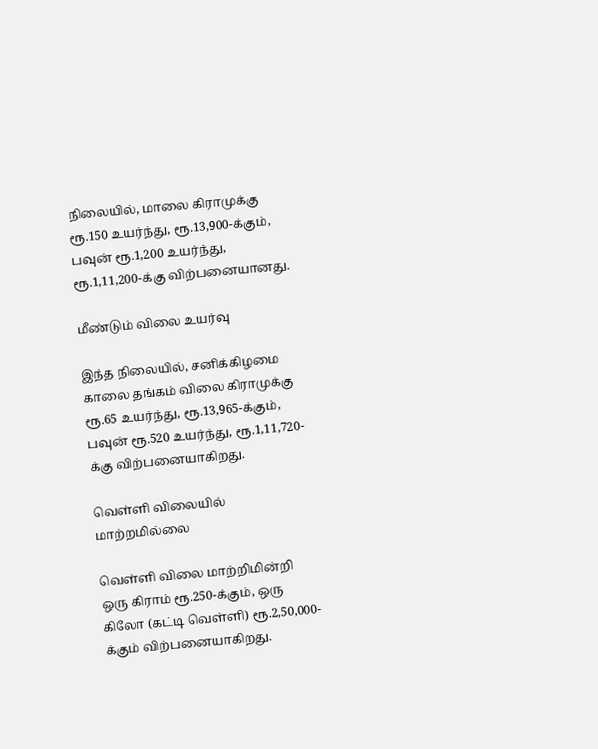நிலையில், மாலை கிராமுக்கு ரூ.150 உயர்ந்து, ரூ.13,900-க்கும், பவுன் ரூ.1,200 உயர்ந்து, ரூ.1,11,200-க்கு விற்பனையானது.

மீண்டும் விலை உயர்வு

இந்த நிலையில், சனிக்கிழமை காலை தங்கம் விலை கிராமுக்கு ரூ.65 உயர்ந்து, ரூ.13,965-க்கும், பவுன் ரூ.520 உயர்ந்து, ரூ.1,11,720-க்கு விற்பனையாகிறது.

வெள்ளி விலையில் மாற்றமில்லை

வெள்ளி விலை மாற்றிமின்றி ஒரு கிராம் ரூ.250-க்கும், ஒரு கிலோ (கட்டி வெள்ளி) ரூ.2,50,000-க்கும் விற்பனையாகிறது.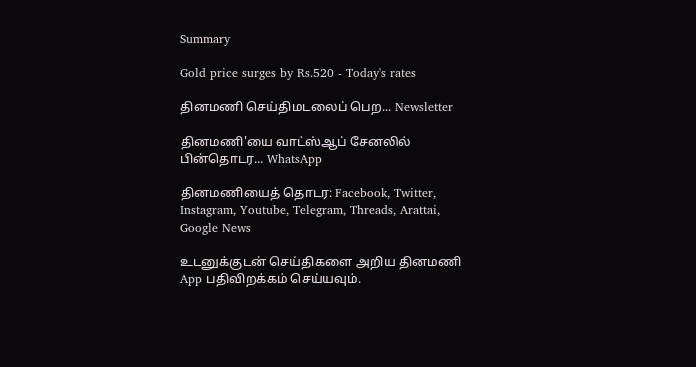Summary

Gold price surges by Rs.520 - Today's rates

தினமணி செய்திமடலைப் பெற... Newsletter

தினமணி'யை வாட்ஸ்ஆப் சேனலில் பின்தொடர... WhatsApp

தினமணியைத் தொடர: Facebook, Twitter, Instagram, Youtube, Telegram, Threads, Arattai, Google News

உடனுக்குடன் செய்திகளை அறிய தினமணி App பதிவிறக்கம் செய்யவும்.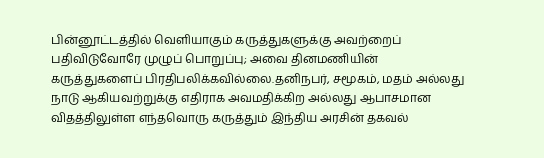பின்னூட்டத்தில் வெளியாகும் கருத்துகளுக்கு அவற்றைப் பதிவிடுவோரே முழுப் பொறுப்பு; அவை தினமணியின் கருத்துகளைப் பிரதிபலிக்கவில்லை.தனிநபர், சமூகம், மதம் அல்லது நாடு ஆகியவற்றுக்கு எதிராக அவமதிக்கிற அல்லது ஆபாசமான விதத்திலுள்ள எந்தவொரு கருத்தும் இந்திய அரசின் தகவல்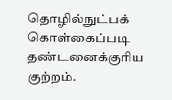தொழில்நுட்பக் கொள்கைப்படி தண்டனைக்குரிய குற்றம்.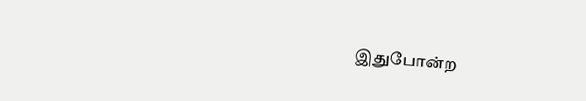இதுபோன்ற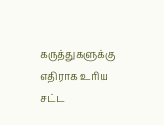கருத்துகளுக்கு எதிராக உரிய சட்ட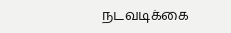நடவடிக்கை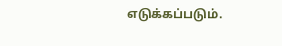எடுக்கப்படும்.